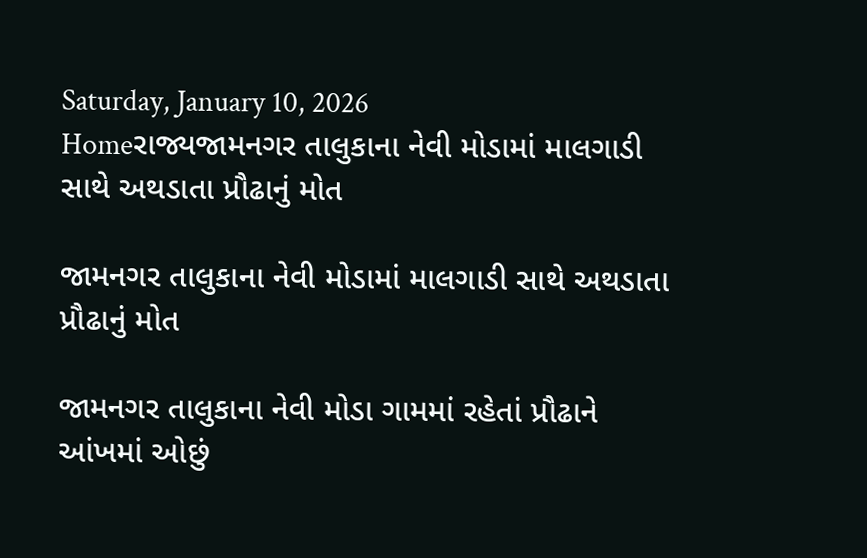Saturday, January 10, 2026
Homeરાજ્યજામનગર તાલુકાના નેવી મોડામાં માલગાડી સાથે અથડાતા પ્રૌઢાનું મોત

જામનગર તાલુકાના નેવી મોડામાં માલગાડી સાથે અથડાતા પ્રૌઢાનું મોત

જામનગર તાલુકાના નેવી મોડા ગામમાં રહેતાં પ્રૌઢાને આંખમાં ઓછું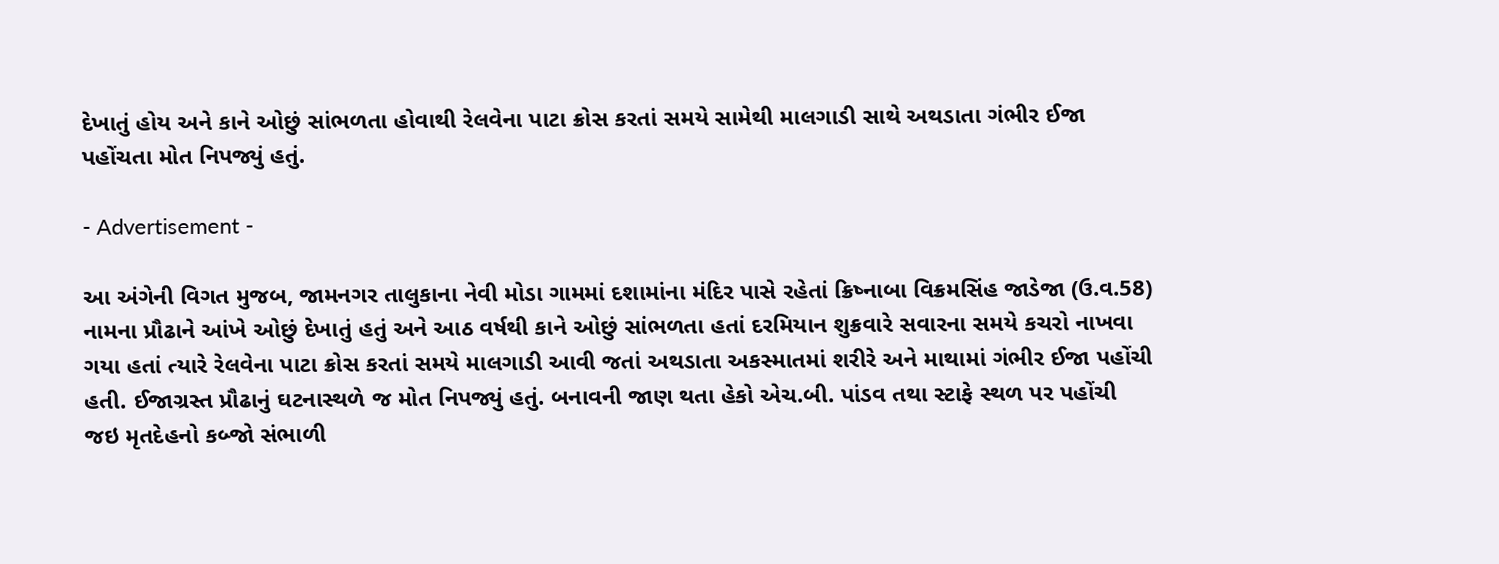દેખાતું હોય અને કાને ઓછું સાંભળતા હોવાથી રેલવેના પાટા ક્રોસ કરતાં સમયે સામેથી માલગાડી સાથે અથડાતા ગંભીર ઈજા પહોંચતા મોત નિપજ્યું હતું.

- Advertisement -

આ અંગેની વિગત મુજબ, જામનગર તાલુકાના નેવી મોડા ગામમાં દશામાંના મંદિર પાસે રહેતાં ક્રિષ્નાબા વિક્રમસિંહ જાડેજા (ઉ.વ.58) નામના પ્રૌઢાને આંખે ઓછું દેખાતું હતું અને આઠ વર્ષથી કાને ઓછું સાંભળતા હતાં દરમિયાન શુક્રવારે સવારના સમયે કચરો નાખવા ગયા હતાં ત્યારે રેલવેના પાટા ક્રોસ કરતાં સમયે માલગાડી આવી જતાં અથડાતા અકસ્માતમાં શરીરે અને માથામાં ગંભીર ઈજા પહોંચી હતી. ઈજાગ્રસ્ત પ્રૌઢાનું ઘટનાસ્થળે જ મોત નિપજ્યું હતું. બનાવની જાણ થતા હેકો એચ.બી. પાંડવ તથા સ્ટાફે સ્થળ પર પહોંચી જઇ મૃતદેહનો કબ્જો સંભાળી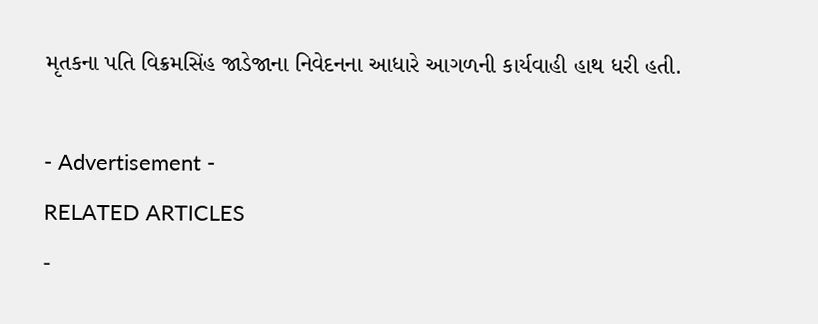મૃતકના પતિ વિક્રમસિંહ જાડેજાના નિવેદનના આધારે આગળની કાર્યવાહી હાથ ધરી હતી.

- Advertisement -
RELATED ARTICLES
-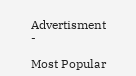Advertisment -

Most Popular